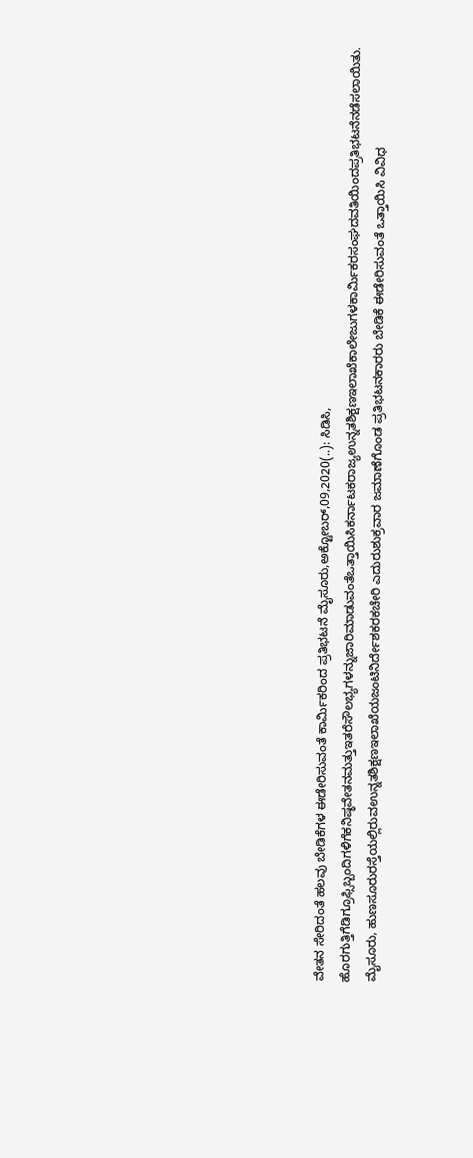ವೇತನ ಸೇರಿದಂತೆ ಹಲವು ಬೇಡಿಕೆಗಳ ಈಡೇರಿಸುವಂತೆ ಕಾರ್ಮಿಕರಿಂದ ಪ್ರತಿಭಟನೆ ಮೈಸೂರು,ಅಕ್ಟೋಬರ್,09,2020(..): ಸಿಡಿಸಿ, ಹೊರಗುತ್ತಿಗೆಡಿಗ್ರೂಫ್ಸಿಬ್ಬಂದಿಗಳಿಗೆಕನಿಷ್ಠವೇತನಮತ್ತುಇತರೆಸೌಲಭ್ಯಗಳನ್ನುಜಾರಿಮಾಡುವಂತೆಒತ್ತಾಯಿಸಿಕರ್ನಾಟಕರಾಜ್ಯಉನ್ನತಶಿಕ್ಷಣಇಲಾಖೆಕಾಲೇಜುಗಳಕಾರ್ಮಿಕರಸಂಘದವತಿಯಿಂದಪ್ರತಿಭಟನೆನಡೆಸಲಾಯಿತು. ಮೈಸೂರು, ಹುಣಸೂರುರಸ್ತೆಯಲ್ಲಿರುವಉನ್ನತಶಿಕ್ಷಣಇಲಾಖೆಯಜಂಟಿನಿರ್ದೇಶಕರಕಚೇರಿ ಎದುರುಶುಕ್ರವಾರ ಜಮಾಣೆಗೊಂಡ ಪ್ರತಿಭಟನಕಾರರು ಬೇಡಿಕೆ ಈಡೇರಿಸುವಂತೆ ಒತ್ತಾಯಿಸಿ ವಿವಿಧ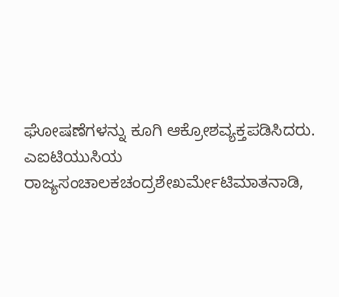ಘೋಷಣೆಗಳನ್ನು ಕೂಗಿ ಆಕ್ರೋಶವ್ಯಕ್ತಪಡಿಸಿದರು. ಎಐಟಿಯುಸಿಯ ರಾಜ್ಯಸಂಚಾಲಕಚಂದ್ರಶೇಖರ್ಮೇಟಿಮಾತನಾಡಿ,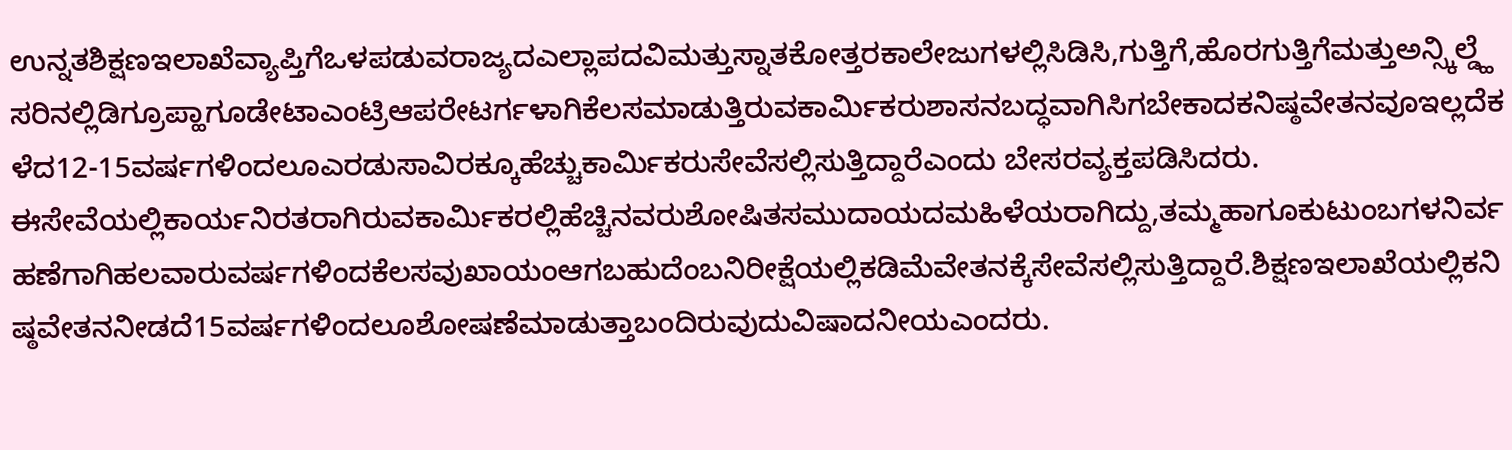ಉನ್ನತಶಿಕ್ಷಣಇಲಾಖೆವ್ಯಾಪ್ತಿಗೆಒಳಪಡುವರಾಜ್ಯದಎಲ್ಲಾಪದವಿಮತ್ತುಸ್ನಾತಕೋತ್ತರಕಾಲೇಜುಗಳಲ್ಲಿಸಿಡಿಸಿ,ಗುತ್ತಿಗೆ,ಹೊರಗುತ್ತಿಗೆಮತ್ತುಅನ್ಸ್ಕಿಲ್ಡ್ಹೆಸರಿನಲ್ಲಿಡಿಗ್ರೂಪ್ಹಾಗೂಡೇಟಾಎಂಟ್ರಿಆಪರೇಟರ್ಗಳಾಗಿಕೆಲಸಮಾಡುತ್ತಿರುವಕಾರ್ಮಿಕರುಶಾಸನಬದ್ಧವಾಗಿಸಿಗಬೇಕಾದಕನಿಷ್ಠವೇತನವೂಇಲ್ಲದೆಕಳೆದ12-15ವರ್ಷಗಳಿಂದಲೂಎರಡುಸಾವಿರಕ್ಕೂಹೆಚ್ಚುಕಾರ್ಮಿಕರುಸೇವೆಸಲ್ಲಿಸುತ್ತಿದ್ದಾರೆಎಂದು ಬೇಸರವ್ಯಕ್ತಪಡಿಸಿದರು. ಈಸೇವೆಯಲ್ಲಿಕಾರ್ಯನಿರತರಾಗಿರುವಕಾರ್ಮಿಕರಲ್ಲಿಹೆಚ್ಚಿನವರುಶೋಷಿತಸಮುದಾಯದಮಹಿಳೆಯರಾಗಿದ್ದು,ತಮ್ಮಹಾಗೂಕುಟುಂಬಗಳನಿರ್ವಹಣೆಗಾಗಿಹಲವಾರುವರ್ಷಗಳಿಂದಕೆಲಸವುಖಾಯಂಆಗಬಹುದೆಂಬನಿರೀಕ್ಷೆಯಲ್ಲಿಕಡಿಮೆವೇತನಕ್ಕೆಸೇವೆಸಲ್ಲಿಸುತ್ತಿದ್ದಾರೆ.ಶಿಕ್ಷಣಇಲಾಖೆಯಲ್ಲಿಕನಿಷ್ಠವೇತನನೀಡದೆ15ವರ್ಷಗಳಿಂದಲೂಶೋಷಣೆಮಾಡುತ್ತಾಬಂದಿರುವುದುವಿಷಾದನೀಯಎಂದರು.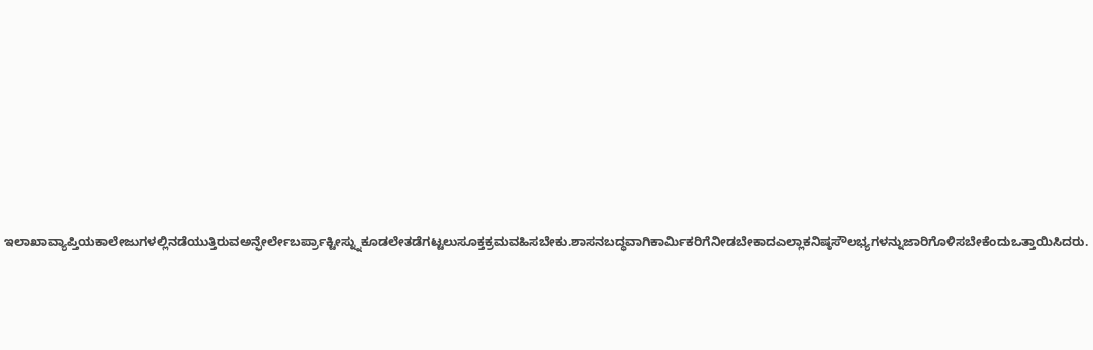ಇಲಾಖಾವ್ಯಾಪ್ತಿಯಕಾಲೇಜುಗಳಲ್ಲಿನಡೆಯುತ್ತಿರುವಅನ್ಫೇರ್ಲೇಬರ್ಪ್ರಾಕ್ಟೀಸ್ನ್ನುಕೂಡಲೇತಡೆಗಟ್ಟಲುಸೂಕ್ತಕ್ರಮವಹಿಸಬೇಕು.ಶಾಸನಬದ್ಧವಾಗಿಕಾರ್ಮಿಕರಿಗೆನೀಡಬೇಕಾದಎಲ್ಲಾಕನಿಷ್ಠಸೌಲಭ್ಯಗಳನ್ನುಜಾರಿಗೊಳಿಸಬೇಕೆಂದುಒತ್ತಾಯಿಸಿದರು.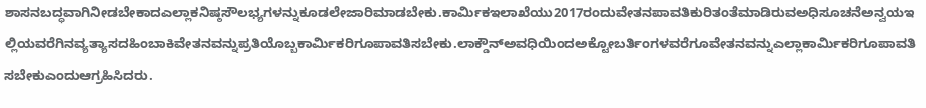ಶಾಸನಬದ್ಧವಾಗಿನೀಡಬೇಕಾದಎಲ್ಲಾಕನಿಷ್ಠಸೌಲಭ್ಯಗಳನ್ನುಕೂಡಲೇಜಾರಿಮಾಡಬೇಕು.ಕಾರ್ಮಿಕಇಲಾಖೆಯು2017ರಂದುವೇತನಪಾವತಿಕುರಿತಂತೆಮಾಡಿರುವಅಧಿಸೂಚನೆಅನ್ವಯಇಲ್ಲಿಯವರೆಗಿನವ್ಯತ್ಯಾಸದಹಿಂಬಾಕಿವೇತನವನ್ನುಪ್ರತಿಯೊಬ್ಬಕಾರ್ಮಿಕರಿಗೂಪಾವತಿಸಬೇಕು.ಲಾಕ್ಡೌನ್ಅವಧಿಯಿಂದಅಕ್ಟೋಬರ್ತಿಂಗಳವರೆಗೂವೇತನವನ್ನುಎಲ್ಲಾಕಾರ್ಮಿಕರಿಗೂಪಾವತಿಸಬೇಕುಎಂದುಆಗ್ರಹಿಸಿದರು.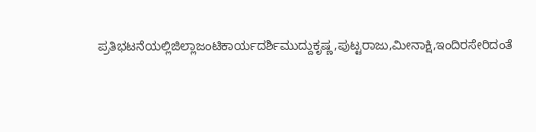ಪ್ರತಿಭಟನೆಯಲ್ಲಿಜಿಲ್ಲಾಜಂಟಿಕಾರ್ಯದರ್ಶಿಮುದ್ದುಕೃಷ್ಣ,ಪುಟ್ಟರಾಜು,ಮೀನಾಕ್ಷಿ,ಇಂದಿರಸೇರಿದಂತೆ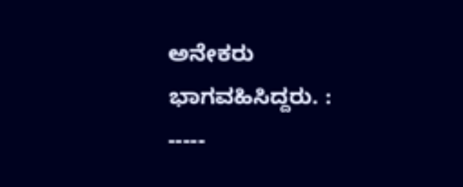ಅನೇಕರು ಭಾಗವಹಿಸಿದ್ದರು. : -----